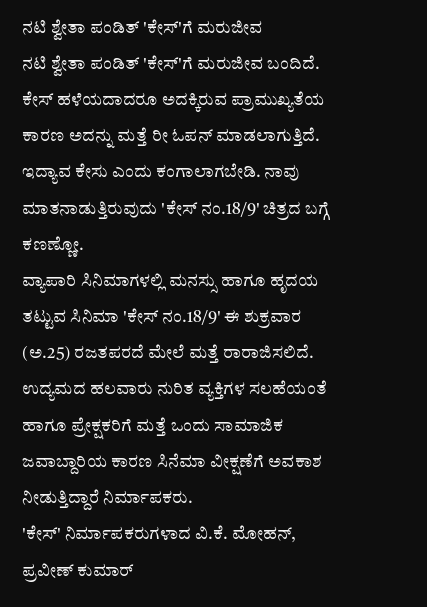ನಟಿ ಶ್ವೇತಾ ಪಂಡಿತ್ 'ಕೇಸ್'ಗೆ ಮರುಜೀವ
ನಟಿ ಶ್ವೇತಾ ಪಂಡಿತ್ 'ಕೇಸ್'ಗೆ ಮರುಜೀವ ಬಂದಿದೆ. ಕೇಸ್ ಹಳೆಯದಾದರೂ ಅದಕ್ಕಿರುವ ಪ್ರಾಮುಖ್ಯತೆಯ ಕಾರಣ ಅದನ್ನು ಮತ್ತೆ ರೀ ಓಪನ್ ಮಾಡಲಾಗುತ್ತಿದೆ. ಇದ್ಯಾವ ಕೇಸು ಎಂದು ಕಂಗಾಲಾಗಬೇಡಿ. ನಾವು ಮಾತನಾಡುತ್ತಿರುವುದು 'ಕೇಸ್ ನಂ.18/9' ಚಿತ್ರದ ಬಗ್ಗೆ ಕಣಣ್ಣೋ.
ವ್ಯಾಪಾರಿ ಸಿನಿಮಾಗಳಲ್ಲಿ ಮನಸ್ಸು ಹಾಗೂ ಹೃದಯ ತಟ್ಟುವ ಸಿನಿಮಾ 'ಕೇಸ್ ನಂ.18/9' ಈ ಶುಕ್ರವಾರ (ಅ.25) ರಜತಪರದೆ ಮೇಲೆ ಮತ್ತೆ ರಾರಾಜಿಸಲಿದೆ. ಉದ್ಯಮದ ಹಲವಾರು ನುರಿತ ವ್ಯಕ್ತಿಗಳ ಸಲಹೆಯಂತೆ ಹಾಗೂ ಪ್ರೇಕ್ಷಕರಿಗೆ ಮತ್ತೆ ಒಂದು ಸಾಮಾಜಿಕ ಜವಾಬ್ದಾರಿಯ ಕಾರಣ ಸಿನೆಮಾ ವೀಕ್ಷಣೆಗೆ ಅವಕಾಶ ನೀಡುತ್ತಿದ್ದಾರೆ ನಿರ್ಮಾಪಕರು.
'ಕೇಸ್' ನಿರ್ಮಾಪಕರುಗಳಾದ ವಿ.ಕೆ. ಮೋಹನ್, ಪ್ರವೀಣ್ ಕುಮಾರ್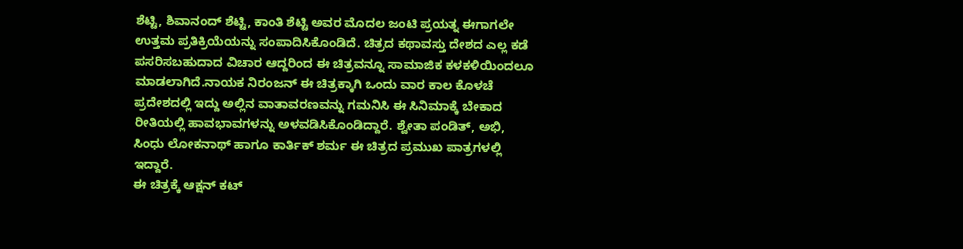ಶೆಟ್ಟಿ, ಶಿವಾನಂದ್ ಶೆಟ್ಟಿ, ಕಾಂತಿ ಶೆಟ್ಟಿ ಅವರ ಮೊದಲ ಜಂಟಿ ಪ್ರಯತ್ನ ಈಗಾಗಲೇ ಉತ್ತಮ ಪ್ರತಿಕ್ರಿಯೆಯನ್ನು ಸಂಪಾದಿಸಿಕೊಂಡಿದೆ. ಚಿತ್ರದ ಕಥಾವಸ್ತು ದೇಶದ ಎಲ್ಲ ಕಡೆ ಪಸರಿಸಬಹುದಾದ ವಿಚಾರ ಆದ್ದರಿಂದ ಈ ಚಿತ್ರವನ್ನೂ ಸಾಮಾಜಿಕ ಕಳಕಳಿಯಿಂದಲೂ ಮಾಡಲಾಗಿದೆ.ನಾಯಕ ನಿರಂಜನ್ ಈ ಚಿತ್ರಕ್ಕಾಗಿ ಒಂದು ವಾರ ಕಾಲ ಕೊಳಚೆ ಪ್ರದೇಶದಲ್ಲಿ ಇದ್ದು ಅಲ್ಲಿನ ವಾತಾವರಣವನ್ನು ಗಮನಿಸಿ ಈ ಸಿನಿಮಾಕ್ಕೆ ಬೇಕಾದ ರೀತಿಯಲ್ಲಿ ಹಾವಭಾವಗಳನ್ನು ಅಳವಡಿಸಿಕೊಂಡಿದ್ದಾರೆ. ಶ್ವೇತಾ ಪಂಡಿತ್, ಅಭಿ, ಸಿಂಧು ಲೋಕನಾಥ್ ಹಾಗೂ ಕಾರ್ತಿಕ್ ಶರ್ಮ ಈ ಚಿತ್ರದ ಪ್ರಮುಖ ಪಾತ್ರಗಳಲ್ಲಿ ಇದ್ದಾರೆ.
ಈ ಚಿತ್ರಕ್ಕೆ ಆಕ್ಷನ್ ಕಟ್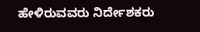ಹೇಳಿರುವವರು ನಿರ್ದೇಶಕರು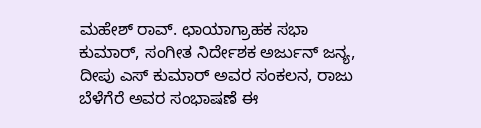ಮಹೇಶ್ ರಾವ್. ಛಾಯಾಗ್ರಾಹಕ ಸಭಾ ಕುಮಾರ್, ಸಂಗೀತ ನಿರ್ದೇಶಕ ಅರ್ಜುನ್ ಜನ್ಯ, ದೀಪು ಎಸ್ ಕುಮಾರ್ ಅವರ ಸಂಕಲನ, ರಾಜು ಬೆಳೆಗೆರೆ ಅವರ ಸಂಭಾಷಣೆ ಈ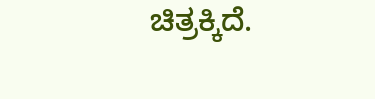ಚಿತ್ರಕ್ಕಿದೆ.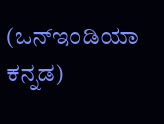(ಒನ್ಇಂಡಿಯಾ ಕನ್ನಡ)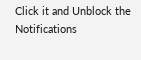Click it and Unblock the Notifications